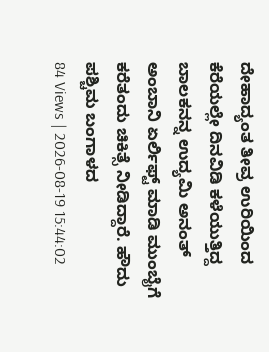ದೇಹಾದ್ಯಂತ ತೀವ್ರ ಉರಿಯಿಂದ ಕೆರೆಯಲ್ಲೇ ದಿನವಿಡಿ ಕಳೆಯುತ್ತಿದ್ದ ಬಾಲಕನನ್ನ ಉದ್ಯಮಿ ಅನಂತ್ ಅಂಬಾನಿ ಏರ್ಲಿಫ್ಟ್ ಮಾಡಿ ಮುಂಬೈಗೆ ಕರೆತಂದು ಚಿಕಿತ್ಸೆ ನೀಡಿದ್ದಾರೆ. ಹೌದು ಪಶ್ಚಿಮ ಬಂಗಾಳದ
84 Views | 2026-08-19 15:44:02